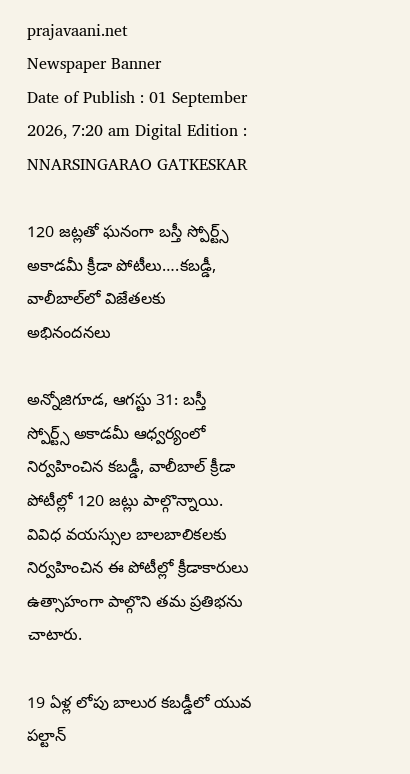prajavaani.net
Newspaper Banner
Date of Publish : 01 September 2026, 7:20 am Digital Edition : NNARSINGARAO GATKESKAR

120 జట్లతో ఘనంగా బస్తీ స్పోర్ట్స్ అకాడమీ క్రీడా పోటీలు….కబడ్డీ, వాలీబాల్‌లో విజేతలకు అభినందనలు

అన్నోజిగూడ, ఆగస్టు 31: బస్తీ స్పోర్ట్స్ అకాడమీ ఆధ్వర్యంలో నిర్వహించిన కబడ్డీ, వాలీబాల్ క్రీడా పోటీల్లో 120 జట్లు పాల్గొన్నాయి. వివిధ వయస్సుల బాలబాలికలకు నిర్వహించిన ఈ పోటీల్లో క్రీడాకారులు ఉత్సాహంగా పాల్గొని తమ ప్రతిభను చాటారు.

19 ఏళ్ల లోపు బాలుర కబడ్డీలో యువ పల్టాన్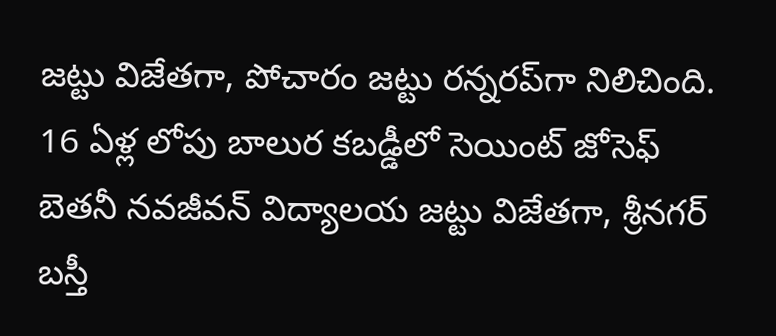జట్టు విజేతగా, పోచారం జట్టు రన్నరప్‌గా నిలిచింది. 16 ఏళ్ల లోపు బాలుర కబడ్డీలో సెయింట్ జోసెఫ్ బెతనీ నవజీవన్ విద్యాలయ జట్టు విజేతగా, శ్రీనగర్ బస్తీ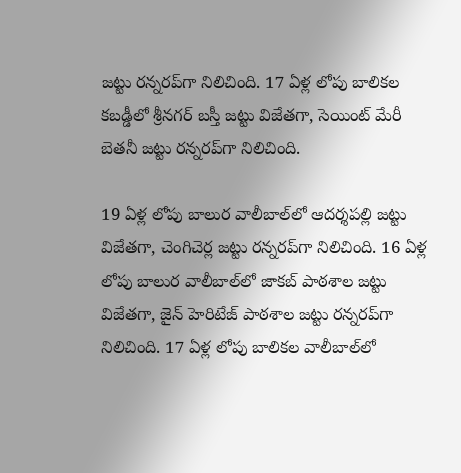జట్టు రన్నరప్‌గా నిలిచింది. 17 ఏళ్ల లోపు బాలికల కబడ్డీలో శ్రీనగర్ బస్తీ జట్టు విజేతగా, సెయింట్ మేరీ బెతనీ జట్టు రన్నరప్‌గా నిలిచింది.

19 ఏళ్ల లోపు బాలుర వాలీబాల్‌లో ఆదర్శపల్లి జట్టు విజేతగా, చెంగిచెర్ల జట్టు రన్నరప్‌గా నిలిచింది. 16 ఏళ్ల లోపు బాలుర వాలీబాల్‌లో జాకబ్ పాఠశాల జట్టు విజేతగా, జైన్ హెరిటేజ్ పాఠశాల జట్టు రన్నరప్‌గా నిలిచింది. 17 ఏళ్ల లోపు బాలికల వాలీబాల్‌లో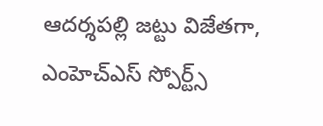ఆదర్శపల్లి జట్టు విజేతగా, ఎంహెచ్‌ఎస్ స్పోర్ట్స్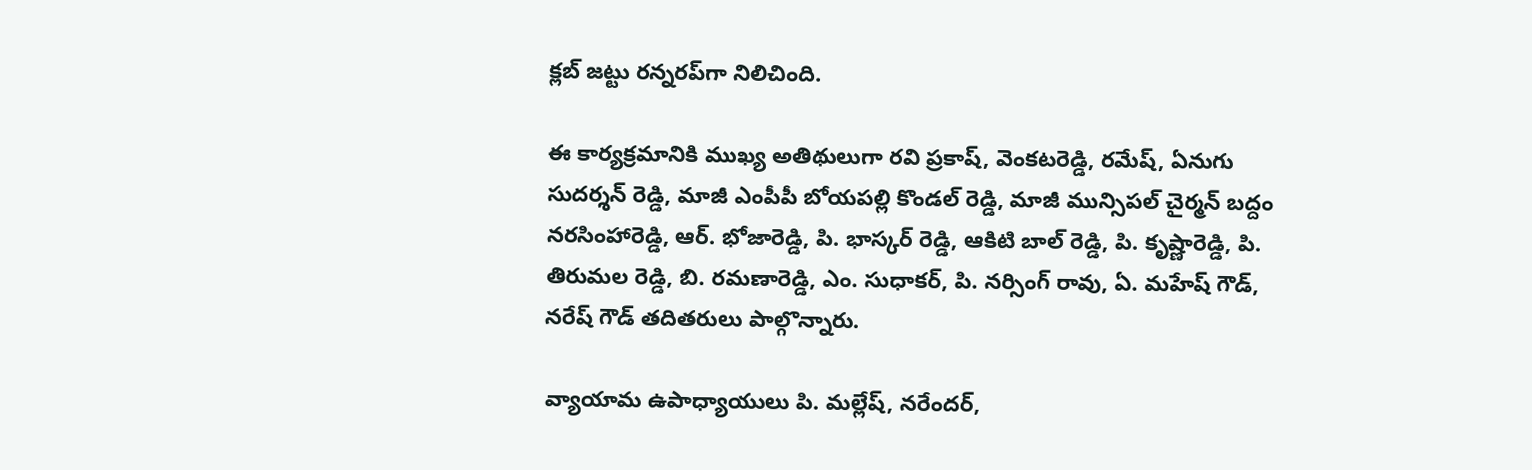క్లబ్ జట్టు రన్నరప్‌గా నిలిచింది.

ఈ కార్యక్రమానికి ముఖ్య అతిథులుగా రవి ప్రకాష్, వెంకటరెడ్డి, రమేష్, ఏనుగు సుదర్శన్ రెడ్డి, మాజీ ఎంపీపీ బోయపల్లి కొండల్ రెడ్డి, మాజీ మున్సిపల్ చైర్మన్ బద్దం నరసింహారెడ్డి, ఆర్. భోజారెడ్డి, పి. భాస్కర్ రెడ్డి, ఆకిటి బాల్ రెడ్డి, పి. కృష్ణారెడ్డి, పి. తిరుమల రెడ్డి, బి. రమణారెడ్డి, ఎం. సుధాకర్, పి. నర్సింగ్ రావు, ఏ. మహేష్ గౌడ్, నరేష్ గౌడ్ తదితరులు పాల్గొన్నారు.

వ్యాయామ ఉపాధ్యాయులు పి. మల్లేష్, నరేందర్,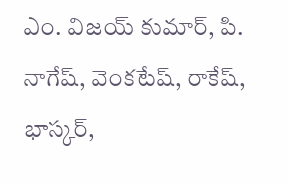ఎం. విజయ్ కుమార్, పి. నాగేష్, వెంకటేష్, రాకేష్, భాస్కర్,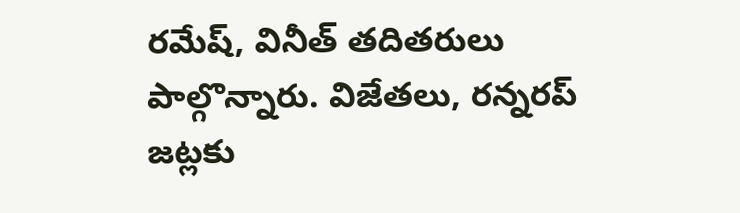రమేష్, వినీత్ తదితరులు పాల్గొన్నారు. విజేతలు, రన్నరప్ జట్లకు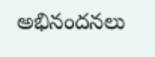అభినందనలు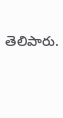తెలిపారు.